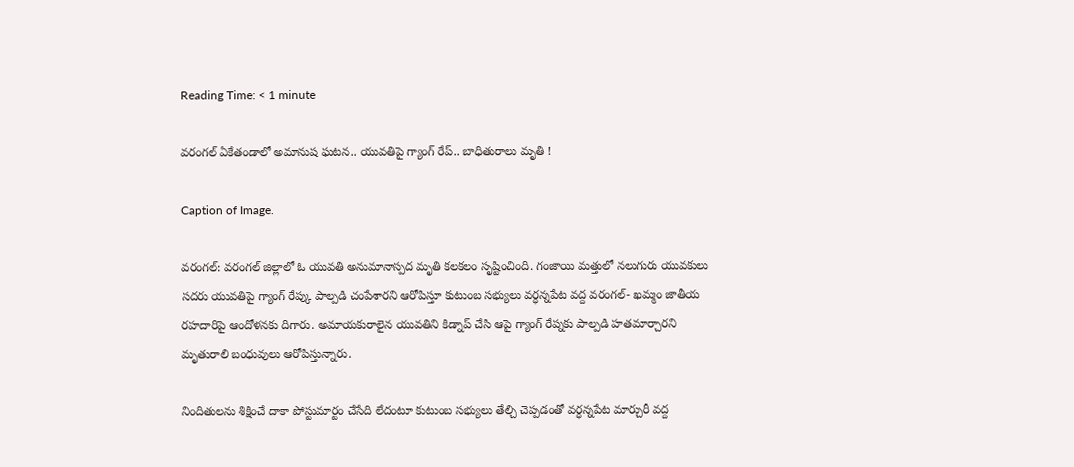Reading Time: < 1 minute

వరంగల్ ఏకేతండాలో అమానుష ఘటన.. యువతిపై గ్యాంగ్‌ రేప్‌.. బాధితురాలు మృతి !

Caption of Image.

వరంగల్: వరంగల్ జిల్లాలో ఓ యువతి అనుమానాస్పద మృతి కలకలం సృష్టించింది. గంజాయి మత్తులో నలుగురు యువకులు సదరు యువతిపై గ్యాంగ్ రేప్కు పాల్పడి చంపేశారని ఆరోపిస్తూ కుటుంబ సభ్యులు వర్ధన్నపేట వద్ద వరంగల్- ఖమ్మం జాతీయ రహదారిపై ఆందోళనకు దిగారు. అమాయకురాలైన యువతిని కిడ్నాప్ చేసి ఆపై గ్యాంగ్ రేప్నకు పాల్పడి హతమార్చారని మృతురాలి బంధువులు ఆరోపిస్తున్నారు.

నిందితులను శిక్షించే దాకా పోస్టుమార్టం చేసేది లేదంటూ కుటుంబ సభ్యులు తేల్చి చెప్పడంతో వర్ధన్నపేట మార్చురీ వద్ద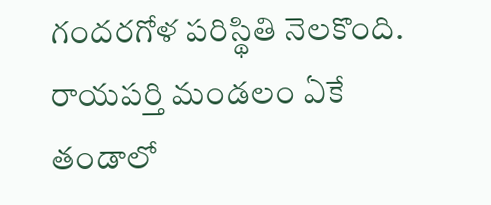గందరగోళ పరిస్థితి నెలకొంది. రాయపర్తి మండలం ఏకే తండాలో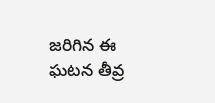జరిగిన ఈ ఘటన తీవ్ర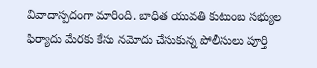వివాదాస్పదంగా మారింది. బాధిత యువతి కుటుంబ సభ్యుల ఫిర్యాదు మేరకు కేసు నమోదు చేసుకున్న పోలీసులు పూర్తి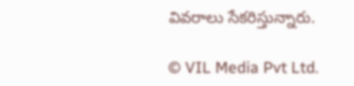వివరాలు సేకరిస్తున్నారు.

© VIL Media Pvt Ltd.